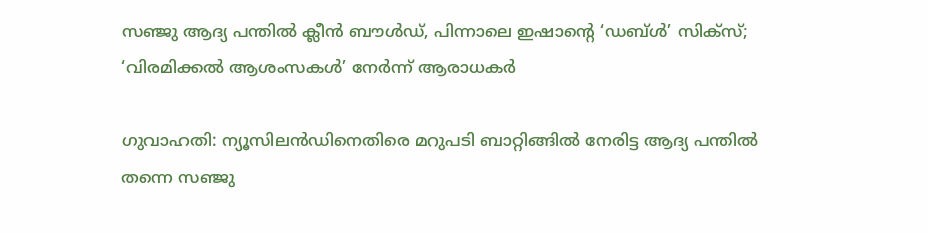സഞ്ജു ആദ്യ പന്തിൽ ക്ലീൻ ബൗൾഡ്, പിന്നാലെ ഇഷാന്‍റെ ‘ഡബ്ൾ’ സിക്സ്; ‘വിരമിക്കൽ ആശംസകൾ’ നേർന്ന് ആരാധകർ

ഗുവാഹതി: ന്യൂസിലൻഡിനെതിരെ മറുപടി ബാറ്റിങ്ങിൽ നേരിട്ട ആദ്യ പന്തിൽ തന്നെ സഞ്ജു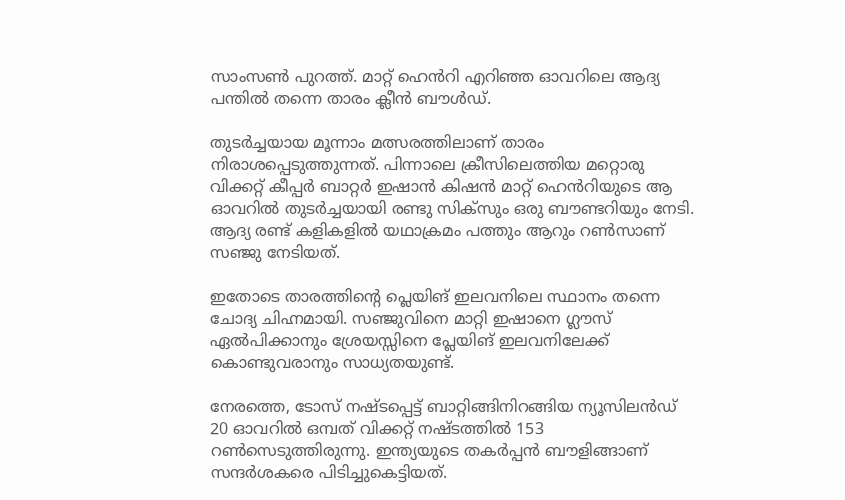സാംസൺ പുറത്ത്. മാറ്റ് ഹെൻറി എറിഞ്ഞ ഓവറിലെ ആദ്യ പന്തിൽ തന്നെ താരം ക്ലീൻ ബൗൾഡ്.

തുടർച്ചയായ മൂന്നാം മത്സരത്തിലാണ് താരം നിരാശപ്പെടുത്തുന്നത്. പിന്നാലെ ക്രീസിലെത്തിയ മറ്റൊരു വിക്കറ്റ് കീപ്പർ ബാറ്റർ ഇഷാൻ കിഷൻ മാറ്റ് ഹെൻറിയുടെ ആ ഓവറിൽ തുടർച്ചയായി രണ്ടു സിക്സും ഒരു ബൗണ്ടറിയും നേടി. ആദ്യ രണ്ട് കളികളിൽ യഥാക്രമം പത്തും ആറും റൺസാണ് സഞ്ജു നേടിയത്.

ഇതോടെ താരത്തിന്‍റെ പ്ലെയിങ് ഇലവനിലെ സ്ഥാനം തന്നെ ചോദ്യ ചിഹ്നമായി. സഞ്ജുവിനെ മാറ്റി ഇഷാനെ ഗ്ലൗസ് ഏൽപിക്കാനും ശ്രേയസ്സിനെ പ്ലേയിങ് ഇലവനിലേക്ക് കൊണ്ടുവരാനും സാധ്യതയുണ്ട്.

നേരത്തെ, ടോസ് നഷ്ടപ്പെട്ട് ബാറ്റിങ്ങിനിറങ്ങിയ ന്യൂസിലൻഡ് 20 ഓവറിൽ ഒമ്പത് വിക്കറ്റ് നഷ്ടത്തിൽ 153 റൺസെടുത്തിരുന്നു. ഇന്ത്യയുടെ തകർപ്പൻ ബൗളിങ്ങാണ് സന്ദർശകരെ പിടിച്ചുകെട്ടിയത്.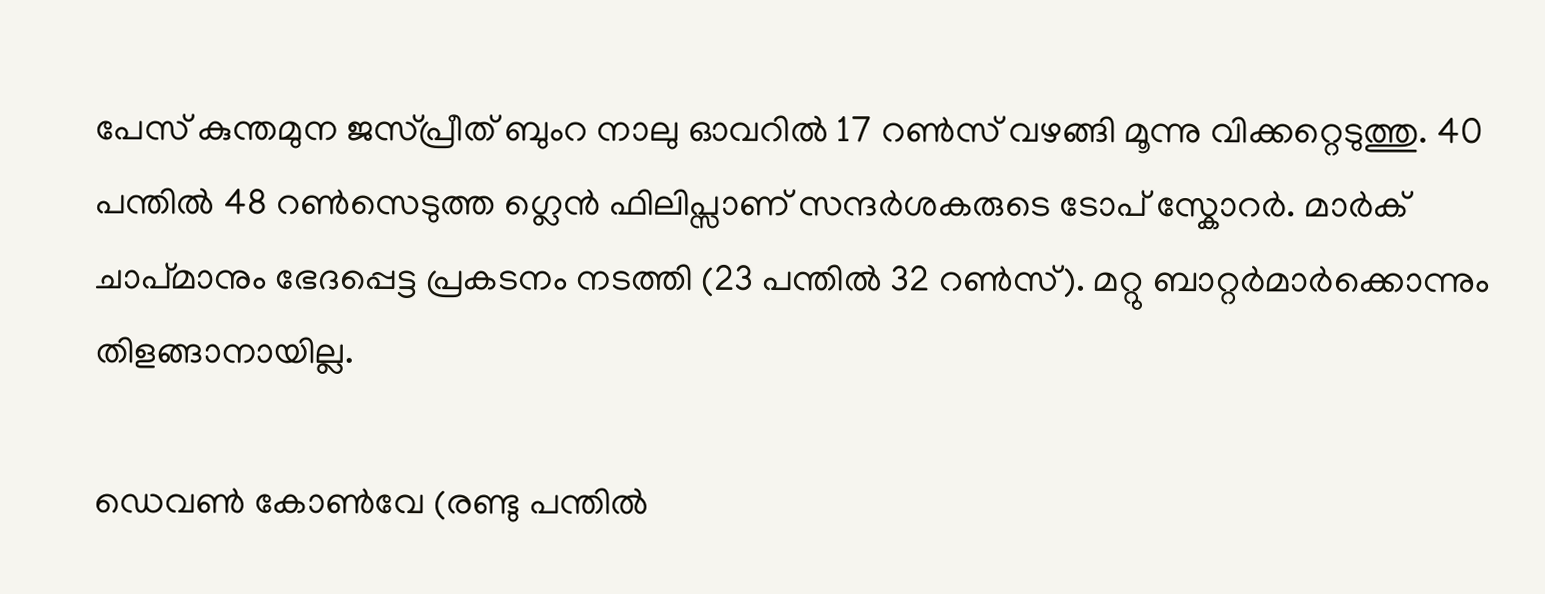പേസ് കുന്തമുന ജസ്പ്രീത് ബുംറ നാലു ഓവറിൽ 17 റൺസ് വഴങ്ങി മൂന്നു വിക്കറ്റെടുത്തു. 40 പന്തിൽ 48 റൺസെടുത്ത ഗ്ലെൻ ഫിലിപ്സാണ് സന്ദർശകരുടെ ടോപ് സ്കോറർ. മാർക് ചാപ്മാനും ഭേദപ്പെട്ട പ്രകടനം നടത്തി (23 പന്തിൽ 32 റൺസ്). മറ്റു ബാറ്റർമാർക്കൊന്നും തിളങ്ങാനായില്ല.

ഡെവൺ കോൺവേ (രണ്ടു പന്തിൽ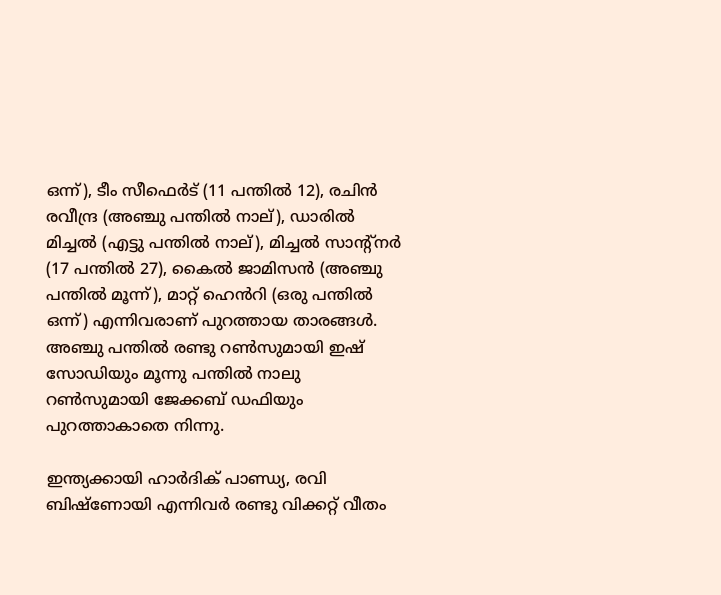ഒന്ന്), ടീം സീഫെർട് (11 പന്തിൽ 12), രചിൻ രവീന്ദ്ര (അഞ്ചു പന്തിൽ നാല്), ഡാരിൽ മിച്ചൽ (എട്ടു പന്തിൽ നാല്), മിച്ചൽ സാന്‍റ്നർ (17 പന്തിൽ 27), കൈൽ ജാമിസൻ (അഞ്ചു പന്തിൽ മൂന്ന്), മാറ്റ് ഹെൻറി (ഒരു പന്തിൽ ഒന്ന്) എന്നിവരാണ് പുറത്തായ താരങ്ങൾ. അഞ്ചു പന്തിൽ രണ്ടു റൺസുമായി ഇഷ് സോഡിയും മൂന്നു പന്തിൽ നാലു റൺസുമായി ജേക്കബ് ഡഫിയും പുറത്താകാതെ നിന്നു.

ഇന്ത്യക്കായി ഹാർദിക് പാണ്ഡ്യ, രവി ബിഷ്ണോയി എന്നിവർ രണ്ടു വിക്കറ്റ് വീതം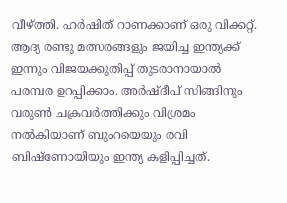വീഴ്ത്തി. ഹർഷിത് റാണക്കാണ് ഒരു വിക്കറ്റ്. ആദ്യ രണ്ടു മത്സരങ്ങളും ജയിച്ച ഇന്ത്യക്ക് ഇന്നും വിജയക്കുതിപ്പ് തുടരാനായാൽ പരമ്പര ഉറപ്പിക്കാം. അർഷ്ദീപ് സിങ്ങിനും വരുൺ ചക്രവർത്തിക്കും വിശ്രമം നൽകിയാണ് ബുംറയെയും രവി ബിഷ്ണോയിയും ഇന്ത്യ കളിപ്പിച്ചത്.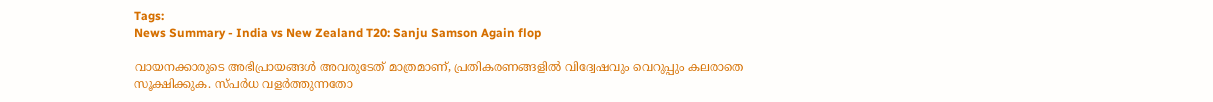Tags:
News Summary - India vs New Zealand T20: Sanju Samson Again flop

വായനക്കാരുടെ അഭിപ്രായങ്ങള്‍ അവരുടേത് മാത്രമാണ്, പ്രതികരണങ്ങളിൽ വിദ്വേഷവും വെറുപ്പും കലരാതെ സൂക്ഷിക്കുക. സ്പർധ വളർത്തുന്നതോ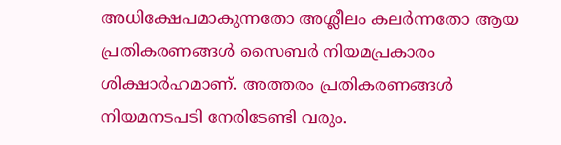അധിക്ഷേപമാകുന്നതോ അശ്ലീലം കലർന്നതോ ആയ പ്രതികരണങ്ങൾ സൈബർ നിയമപ്രകാരം ശിക്ഷാർഹമാണ്. അത്തരം പ്രതികരണങ്ങൾ നിയമനടപടി നേരിടേണ്ടി വരും.